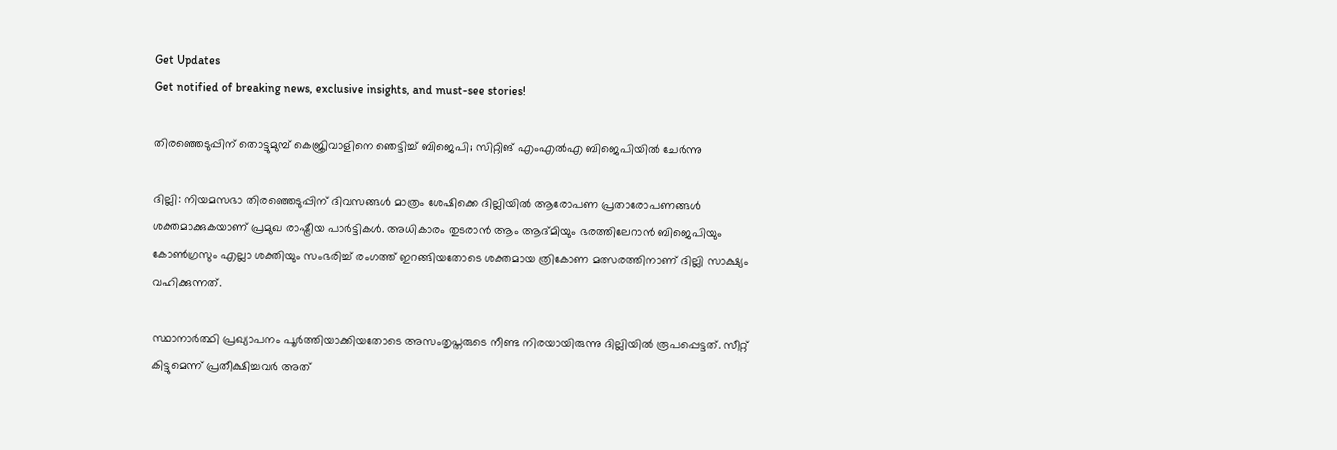Get Updates
Get notified of breaking news, exclusive insights, and must-see stories!

തിരഞ്ഞെടുപ്പിന് തൊട്ടുമുമ്പ് കെജ്രിവാളിനെ ഞെട്ടിച്ച് ബിജെപി; സിറ്റിങ് എംഎല്‍എ ബിജെപിയില്‍ ചേര്‍ന്നു

ദില്ലി: നിയമസഭാ തിരഞ്ഞെടുപ്പിന് ദിവസങ്ങള്‍ മാത്രം ശേഷിക്കെ ദില്ലിയില്‍ ആരോപണ പ്രതാരോപണങ്ങള്‍ ശക്തമാക്കുകയാണ് പ്രമുഖ രാഷ്ട്രീയ പാര്‍ട്ടികള്‍. അധികാരം തുടരാന്‍ ആം ആദ്മിയും ഭരത്തിലേറാന്‍ ബിജെപിയും കോണ്‍ഗ്രസും എല്ലാ ശക്തിയും സംഭരിച്ച് രംഗത്ത് ഇറങ്ങിയതോടെ ശക്തമായ ത്രികോണ മത്സരത്തിനാണ് ദില്ലി സാക്ഷ്യം വഹിക്കുന്നത്.

സ്ഥാനാര്‍ത്ഥി പ്രഖ്യാപനം പൂര്‍ത്തിയാക്കിയതോടെ അസംതൃപ്തരുടെ നീണ്ട നിരയായിരുന്നു ദില്ലിയില്‍ രൂപപ്പെട്ടത്. സീറ്റ് കിട്ടുമെന്ന് പ്രതീക്ഷിച്ചവര്‍ അത്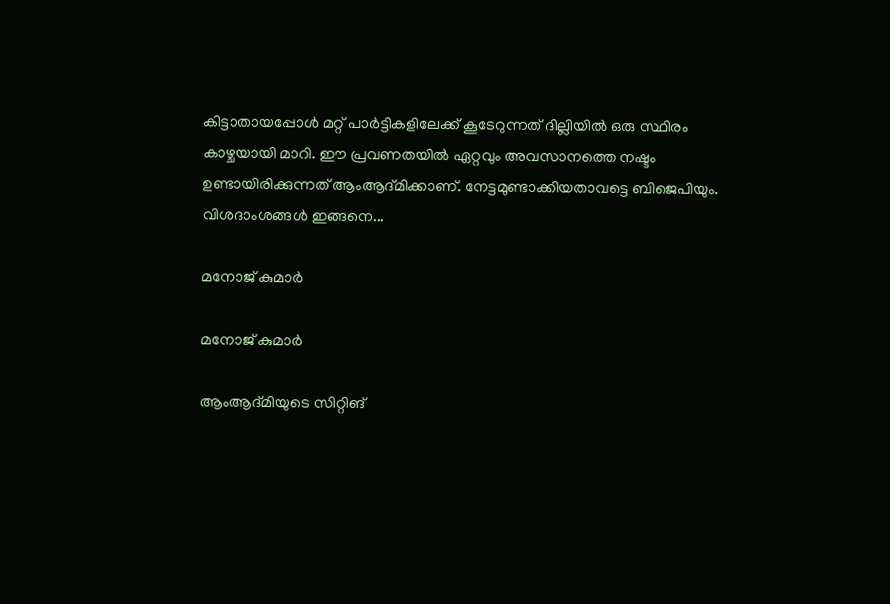കിട്ടാതായപ്പോള്‍ മറ്റ് പാര്‍ട്ടികളിലേക്ക് കൂടേറുന്നത് ദില്ലിയില്‍ ഒരു സ്ഥിരം കാഴ്ചയായി മാറി. ഈ പ്രവണതയില്‍ ഏറ്റവും അവസാനത്തെ നഷ്ടം ഉണ്ടായിരിക്കുന്നത് ആംആദ്മിക്കാണ്. നേട്ടമുണ്ടാക്കിയതാവട്ടെ ബിജെപിയും. വിശദാംശങ്ങള്‍ ഇങ്ങനെ...

മനോജ് കുമാര്‍

മനോജ് കുമാര്‍

ആംആദ്മിയുടെ സിറ്റിങ്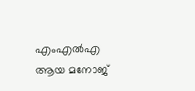എംഎല്‍എ ആയ മനോജ്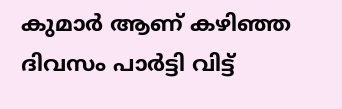കുമാര്‍ ആണ് കഴിഞ്ഞ ദിവസം പാര്‍ട്ടി വിട്ട്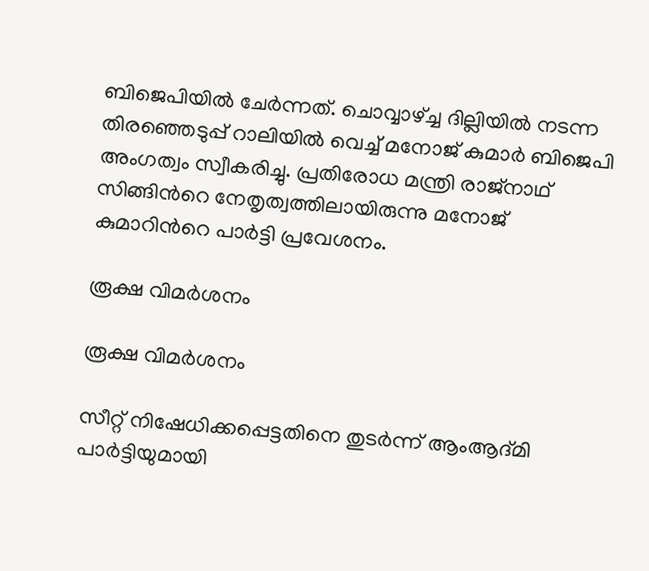ബിജെപിയില്‍ ചേര്‍ന്നത്. ചൊവ്വാഴ്ച്ച ദില്ലിയില്‍ നടന്ന തിരഞ്ഞെടുപ്പ് റാലിയില്‍ വെച്ച് മനോജ് കുമാര്‍ ബിജെപി അംഗത്വം സ്വീകരിച്ചു. പ്രതിരോധ മന്ത്രി രാജ്നാഥ് സിങ്ങിന്‍റെ നേതൃത്വത്തിലായിരുന്നു മനോജ് കുമാറിന്‍റെ പാര്‍ട്ടി പ്രവേശനം.

രൂക്ഷ വിമര്‍ശനം

രൂക്ഷ വിമര്‍ശനം

സീറ്റ് നിഷേധിക്കപ്പെട്ടതിനെ തുടര്‍ന്ന് ആംആദ്മി പാര്‍ട്ടിയുമായി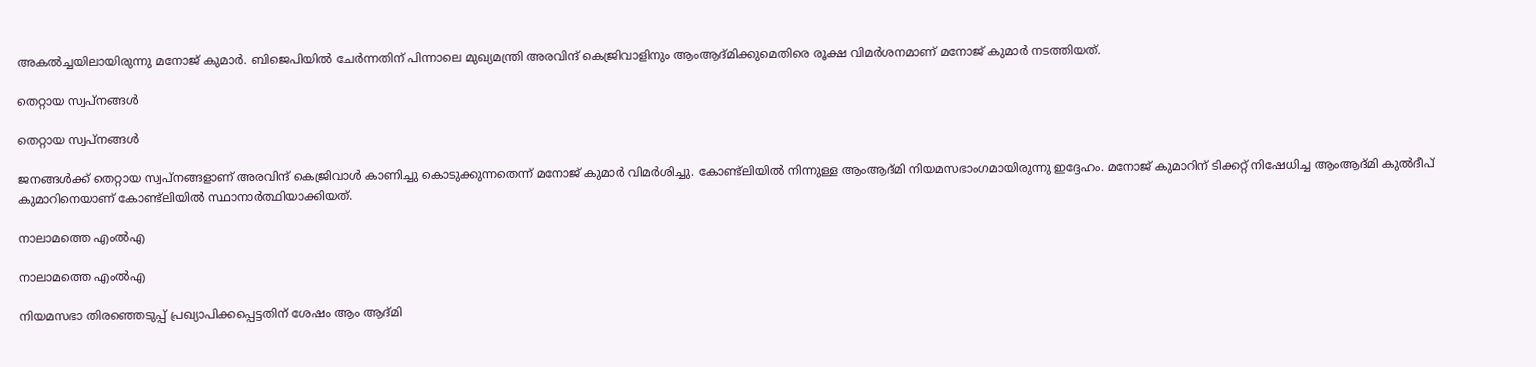അകല്‍ച്ചയിലായിരുന്നു മനോജ് കുമാര്‍. ബിജെപിയില്‍ ചേര്‍ന്നതിന് പിന്നാലെ മുഖ്യമന്ത്രി അരവിന്ദ് കെജ്രിവാളിനും ആംആദ്മിക്കുമെതിരെ രൂക്ഷ വിമര്‍ശനമാണ് മനോജ് കുമാര്‍ നടത്തിയത്.

തെറ്റായ സ്വപ്നങ്ങള്‍

തെറ്റായ സ്വപ്നങ്ങള്‍

ജനങ്ങള്‍ക്ക് തെറ്റായ സ്വപ്നങ്ങളാണ് അരവിന്ദ് കെജ്രിവാള്‍ കാണിച്ചു കൊടുക്കുന്നതെന്ന് മനോജ് കുമാര്‍ വിമര്‍ശിച്ചു. കോണ്ട്ലിയില്‍ നിന്നുള്ള ആംആദ്മി നിയമസഭാംഗമായിരുന്നു ഇദ്ദേഹം. മനോജ് കുമാറിന് ടിക്കറ്റ് നിഷേധിച്ച ആംആദ്മി കുല്‍ദീപ് കുമാറിനെയാണ് കോണ്ട്ലിയില്‍ സ്ഥാനാര്‍ത്ഥിയാക്കിയത്.

നാലാമത്തെ എംല്‍എ

നാലാമത്തെ എംല്‍എ

നിയമസഭാ തിരഞ്ഞെടുപ്പ് പ്രഖ്യാപിക്കപ്പെട്ടതിന് ശേഷം ആം ആദ്മി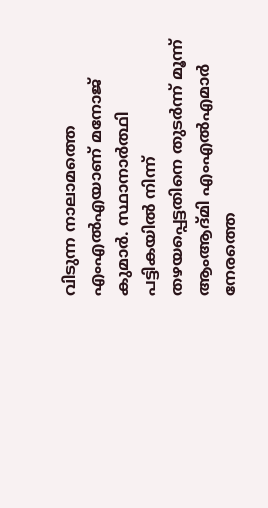വിടുന്ന നാലാമത്തെ എംഎല്‍എയാണ് മനോജ് കുമാര്‍. സ്ഥാനാര്‍ത്ഥി പട്ടികയില്‍ നിന്ന് തഴയപ്പെട്ടതിനെ തുടര്‍ന്ന് മൂന്ന് ആംആദ്മി എംഎല്‍എമാര്‍ നേരത്തെ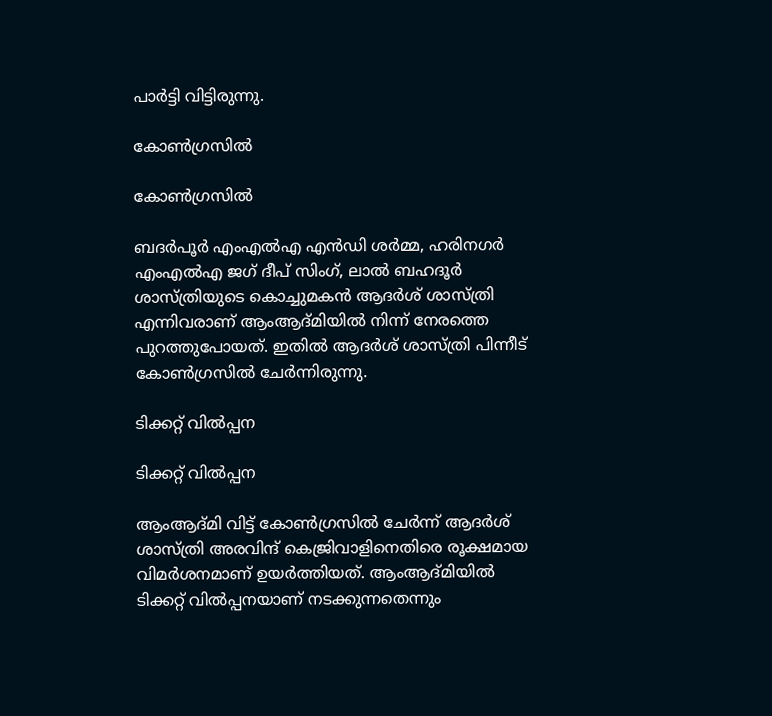പാര്‍ട്ടി വിട്ടിരുന്നു.

കോണ്‍ഗ്രസില്‍

കോണ്‍ഗ്രസില്‍

ബദര്‍പൂര്‍ എംഎല്‍എ എന്‍ഡി ശര്‍മ്മ, ഹരിനഗര്‍ എംഎല്‍എ ജഗ് ദീപ് സിംഗ്, ലാല്‍ ബഹദൂര്‍ ശാസ്ത്രിയുടെ കൊച്ചുമകന്‍ ആദര്‍ശ് ശാസ്ത്രി എന്നിവരാണ് ആംആദ്മിയില്‍ നിന്ന് നേരത്തെ പുറത്തുപോയത്. ഇതില്‍ ആദര്‍ശ് ശാസ്ത്രി പിന്നീട് കോണ്‍ഗ്രസില്‍ ചേര്‍ന്നിരുന്നു.

ടിക്കറ്റ് വില്‍പ്പന

ടിക്കറ്റ് വില്‍പ്പന

ആംആദ്മി വിട്ട് കോണ്‍ഗ്രസില്‍ ചേര്‍ന്ന് ആദര്‍ശ് ശാസ്ത്രി അരവിന്ദ് കെജ്രിവാളിനെതിരെ രൂക്ഷമായ വിമര്‍ശനമാണ് ഉയര്‍ത്തിയത്. ആംആദ്മിയില്‍ ടിക്കറ്റ് വില്‍പ്പനയാണ് നടക്കുന്നതെന്നും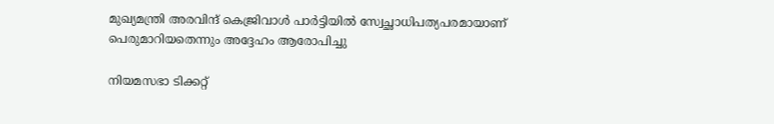മുഖ്യമന്ത്രി അരവിന്ദ് കെജ്രിവാള്‍ പാര്‍ട്ടിയില്‍ സ്വേച്ഛാധിപത്യപരമായാണ് പെരുമാറിയതെന്നും അദ്ദേഹം ആരോപിച്ചു

നിയമസഭാ ടിക്കറ്റ്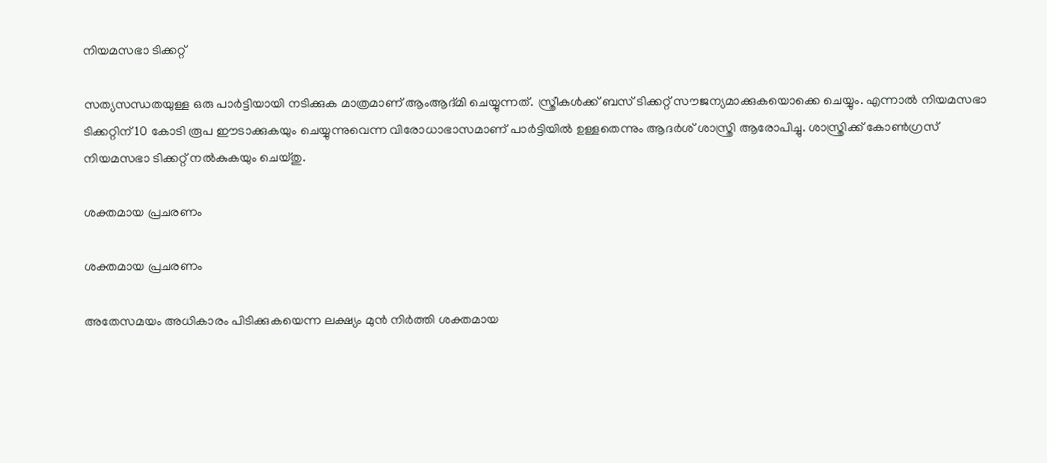നിയമസഭാ ടിക്കറ്റ്

സത്യസന്ധതയുള്ള ഒരു പാര്‍ട്ടിയായി നടിക്കുക മാത്രമാണ് ആംആദ്മി ചെയ്യുന്നത്. സ്ത്രീകള്‍ക്ക് ബസ് ടിക്കറ്റ് സൗജന്യമാക്കുകയൊക്കെ ചെയ്യും. എന്നാല്‍ നിയമസഭാ ടിക്കറ്റിന് 10 കോടി രൂപ ഈടാക്കുകയും ചെയ്യുന്നുവെന്ന വിരോധാഭാസമാണ് പാര്‍ട്ടിയില്‍ ഉള്ളതെന്നും ആദര്‍ശ് ശാസ്ത്രി ആരോപിച്ചു. ശാസ്ത്രിക്ക് കോണ്‍ഗ്രസ് നിയമസഭാ ടിക്കറ്റ് നല്‍കുകയും ചെയ്തു.

ശക്തമായ പ്രചരണം

ശക്തമായ പ്രചരണം

അതേസമയം അധികാരം പിടിക്കുകയെന്ന ലക്ഷ്യം മുന്‍ നിര്‍ത്തി ശക്തമായ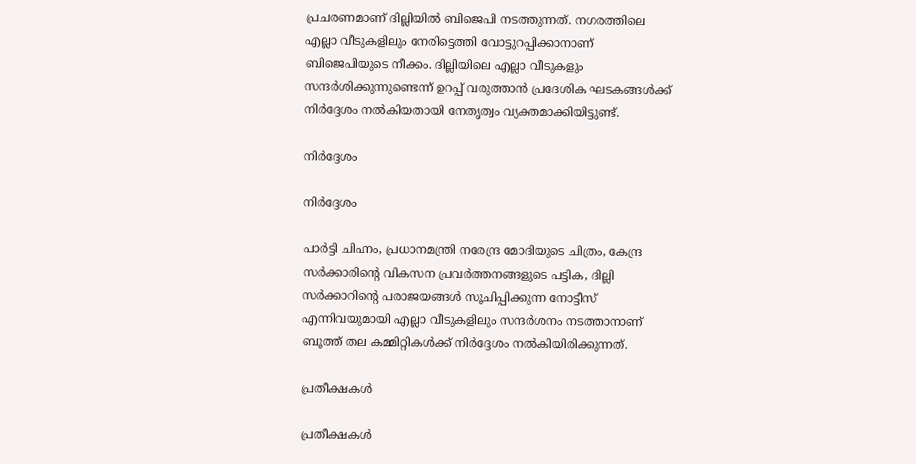പ്രചരണമാണ് ദില്ലിയില്‍ ബിജെപി നടത്തുന്നത്. നഗരത്തിലെ എല്ലാ വീടുകളിലും നേരിട്ടെത്തി വോട്ടുറപ്പിക്കാനാണ് ബിജെപിയുടെ നീക്കം. ദില്ലിയിലെ എല്ലാ വീടുകളും സന്ദർശിക്കുന്നുണ്ടെന്ന് ഉറപ്പ് വരുത്താൻ പ്രദേശിക ഘടകങ്ങൾക്ക് നിർദ്ദേശം നൽകിയതായി നേതൃത്വം വ്യക്തമാക്കിയിട്ടുണ്ട്.

നിര്‍ദ്ദേശം

നിര്‍ദ്ദേശം

പാർട്ടി ചിഹ്നം, പ്രധാനമന്ത്രി നരേന്ദ്ര മോദിയുടെ ചിത്രം, കേന്ദ്ര സർക്കാരിന്റെ വികസന പ്രവർത്തനങ്ങളുടെ പട്ടിക, ദില്ലി സര്‍ക്കാറിന്‍റെ പരാജയങ്ങള്‍ സൂചിപ്പിക്കുന്ന നോട്ടീസ് എന്നിവയുമായി എല്ലാ വീടുകളിലും സന്ദർശനം നടത്താനാണ് ബൂത്ത് തല കമ്മിറ്റികൾക്ക് നിർദ്ദേശം നൽകിയിരിക്കുന്നത്.

പ്രതീക്ഷകള്‍

പ്രതീക്ഷകള്‍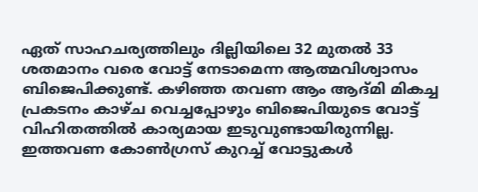ഏത് സാഹചര്യത്തിലും ദില്ലിയിലെ 32 മുതൽ 33 ശതമാനം വരെ വോട്ട് നേടാമെന്ന ആത്മവിശ്വാസം ബിജെപിക്കുണ്ട്. കഴിഞ്ഞ തവണ ആം ആദ്മി മികച്ച പ്രകടനം കാഴ്ച വെച്ചപ്പോഴും ബിജെപിയുടെ വോട്ട് വിഹിതത്തിൽ കാര്യമായ ഇടുവുണ്ടായിരുന്നില്ല. ഇത്തവണ കോണ്‍ഗ്രസ് കുറച്ച് വോട്ടുകള്‍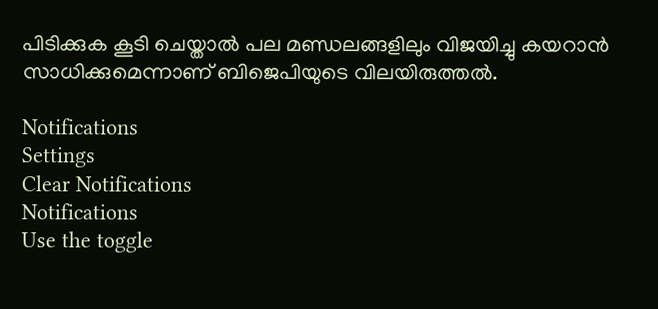പിടിക്കുക കൂടി ചെയ്താല്‍ പല മണ്ഡലങ്ങളിലും വിജയിച്ചു കയറാന്‍ സാധിക്കുമെന്നാണ് ബിജെപിയുടെ വിലയിരുത്തല്‍.

Notifications
Settings
Clear Notifications
Notifications
Use the toggle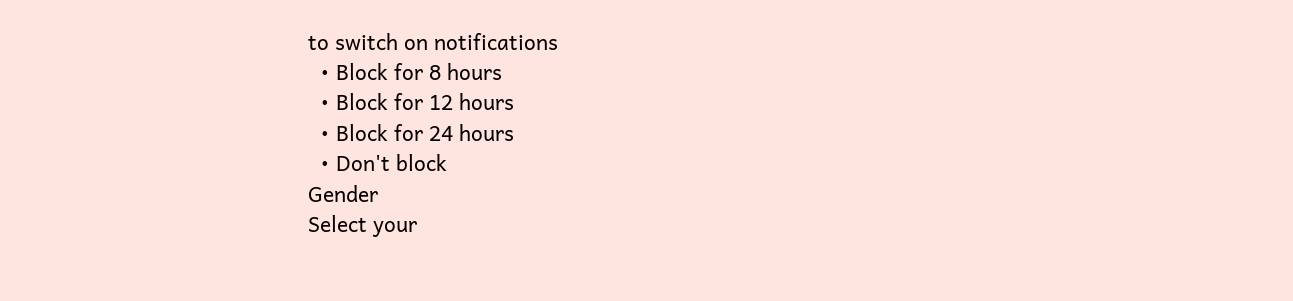to switch on notifications
  • Block for 8 hours
  • Block for 12 hours
  • Block for 24 hours
  • Don't block
Gender
Select your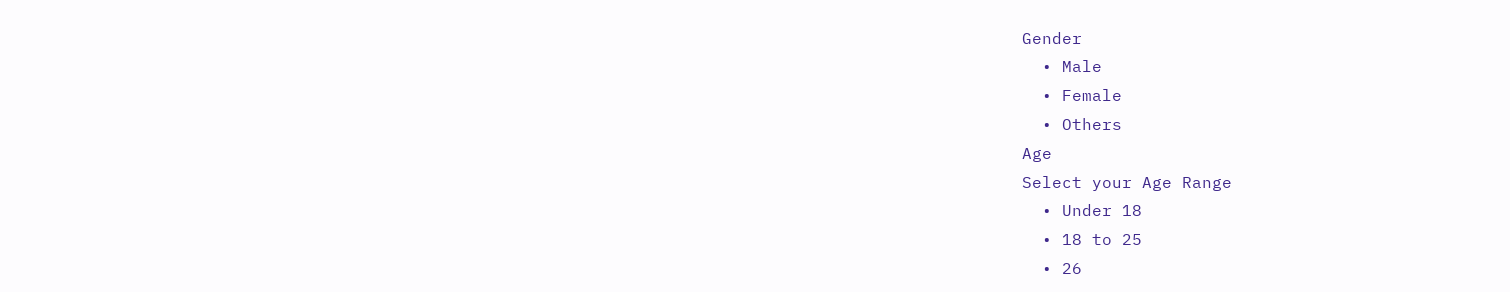Gender
  • Male
  • Female
  • Others
Age
Select your Age Range
  • Under 18
  • 18 to 25
  • 26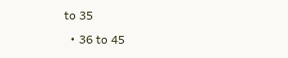to 35
  • 36 to 45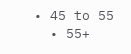• 45 to 55
  • 55+